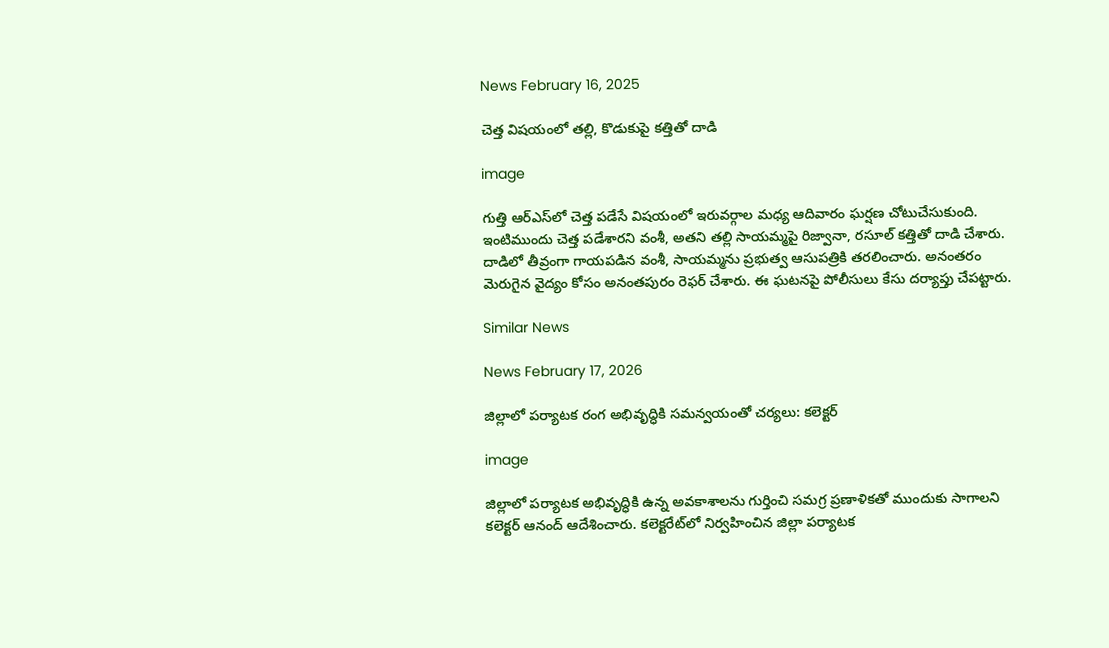News February 16, 2025

చెత్త విషయంలో తల్లి, కొడుకుపై కత్తితో దాడి

image

గుత్తి ఆర్ఎస్‌లో చెత్త పడేసే విషయంలో ఇరువర్గాల మధ్య ఆదివారం ఘర్షణ చోటుచేసుకుంది. ఇంటిముందు చెత్త పడేశారని వంశీ, అతని తల్లి సాయమ్మపై రిజ్వానా, రసూల్ కత్తితో దాడి చేశారు. దాడిలో తీవ్రంగా గాయపడిన వంశీ, సాయమ్మను ప్రభుత్వ ఆసుపత్రికి తరలించారు. అనంతరం మెరుగైన వైద్యం కోసం అనంతపురం రెఫర్ చేశారు. ఈ ఘటనపై పోలీసులు కేసు దర్యాప్తు చేపట్టారు.

Similar News

News February 17, 2026

జిల్లాలో పర్యాటక రంగ అభివృద్ధికి సమన్వయంతో చర్యలు: కలెక్టర్

image

జిల్లాలో పర్యాటక అభివృద్ధికి ఉన్న అవకాశాలను గుర్తించి సమగ్ర ప్రణాళికతో ముందుకు సాగాలని కలెక్టర్ ఆనంద్ ఆదేశించారు. కలెక్టరేట్‌లో నిర్వహించిన జిల్లా పర్యాటక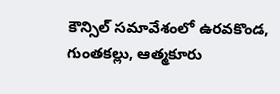కౌన్సిల్ సమావేశంలో ఉరవకొండ, గుంతకల్లు, ఆత్మకూరు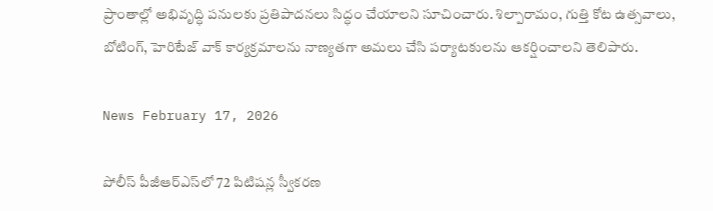ప్రాంతాల్లో అభివృద్ధి పనులకు ప్రతిపాదనలు సిద్ధం చేయాలని సూచించారు. శిల్పారామం, గుత్తి కోట ఉత్సవాలు, బోటింగ్, హెరిటేజ్ వాక్ కార్యక్రమాలను నాణ్యతగా అమలు చేసి పర్యాటకులను ఆకర్షించాలని తెలిపారు.

News February 17, 2026

పోలీస్ పీజీఆర్ఎస్‌లో 72 పిటిషన్ల స్వీకరణ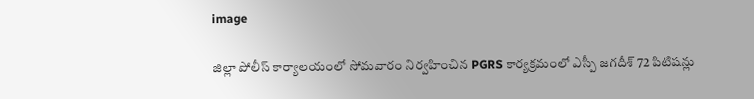image

జిల్లా పోలీస్ కార్యాలయంలో సోమవారం నిర్వహించిన PGRS కార్యక్రమంలో ఎస్పీ జగదీశ్ 72 పిటిషన్లు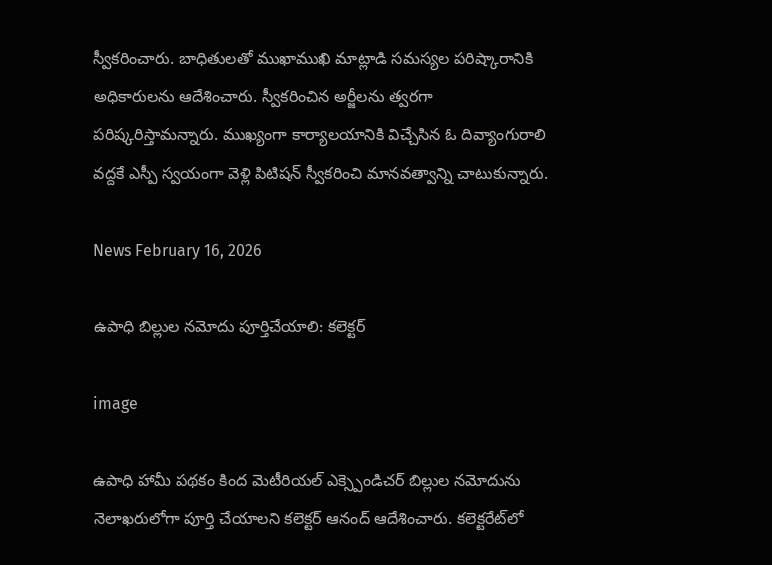స్వీకరించారు. బాధితులతో ముఖాముఖి మాట్లాడి సమస్యల పరిష్కారానికి అధికారులను ఆదేశించారు. స్వీకరించిన అర్జీలను త్వరగా పరిష్కరిస్తామన్నారు. ముఖ్యంగా కార్యాలయానికి విచ్చేసిన ఓ దివ్యాంగురాలి వద్దకే ఎస్పీ స్వయంగా వెళ్లి పిటిషన్ స్వీకరించి మానవత్వాన్ని చాటుకున్నారు.

News February 16, 2026

ఉపాధి బిల్లుల నమోదు పూర్తిచేయాలి: కలెక్టర్

image

ఉపాధి హామీ పథకం కింద మెటీరియల్ ఎక్స్పెండిచర్ బిల్లుల నమోదును నెలాఖరులోగా పూర్తి చేయాలని కలెక్టర్ ఆనంద్ ఆదేశించారు. కలెక్టరేట్‌లో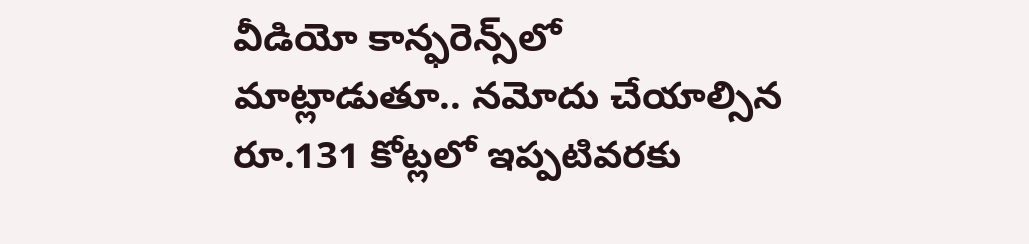వీడియో కాన్ఫరెన్స్‌లో మాట్లాడుతూ.. నమోదు చేయాల్సిన రూ.131 కోట్లలో ఇప్పటివరకు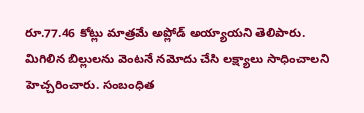రూ.77.46 కోట్లు మాత్రమే అప్లోడ్ అయ్యాయని తెలిపారు. మిగిలిన బిల్లులను వెంటనే నమోదు చేసి లక్ష్యాలు సాధించాలని హెచ్చరించారు. సంబంధిత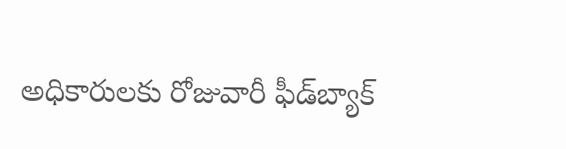అధికారులకు రోజువారీ ఫీడ్‌బ్యాక్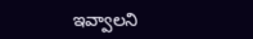ఇవ్వాలని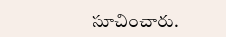సూచించారు.